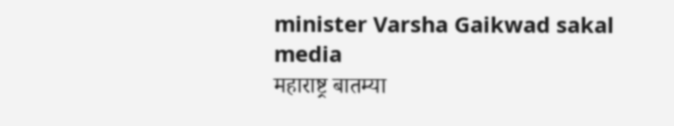minister Varsha Gaikwad sakal media
महाराष्ट्र बातम्या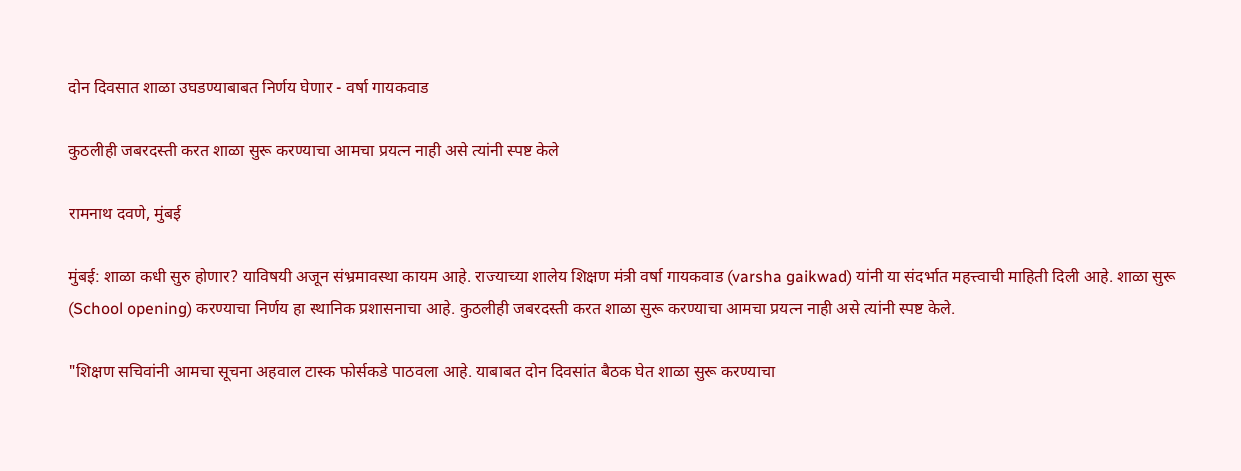दोन दिवसात शाळा उघडण्याबाबत निर्णय घेणार - वर्षा गायकवाड

कुठलीही जबरदस्ती करत शाळा सुरू करण्याचा आमचा प्रयत्न नाही असे त्यांनी स्पष्ट केले

रामनाथ दवणे, मुंबई

मुंबई: शाळा कधी सुरु होणार? याविषयी अजून संभ्रमावस्था कायम आहे. राज्याच्या शालेय शिक्षण मंत्री वर्षा गायकवाड (varsha gaikwad) यांनी या संदर्भात महत्त्वाची माहिती दिली आहे. शाळा सुरू (School opening) करण्याचा निर्णय हा स्थानिक प्रशासनाचा आहे. कुठलीही जबरदस्ती करत शाळा सुरू करण्याचा आमचा प्रयत्न नाही असे त्यांनी स्पष्ट केले.

"शिक्षण सचिवांनी आमचा सूचना अहवाल टास्क फोर्सकडे पाठवला आहे. याबाबत दोन दिवसांत बैठक घेत शाळा सुरू करण्याचा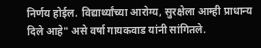निर्णय होईल. विद्यार्थ्यांच्या आरोग्य, सुरक्षेला आम्ही प्राधान्य दिले आहे" असे वर्षा गायकवाड यांनी सांगितले.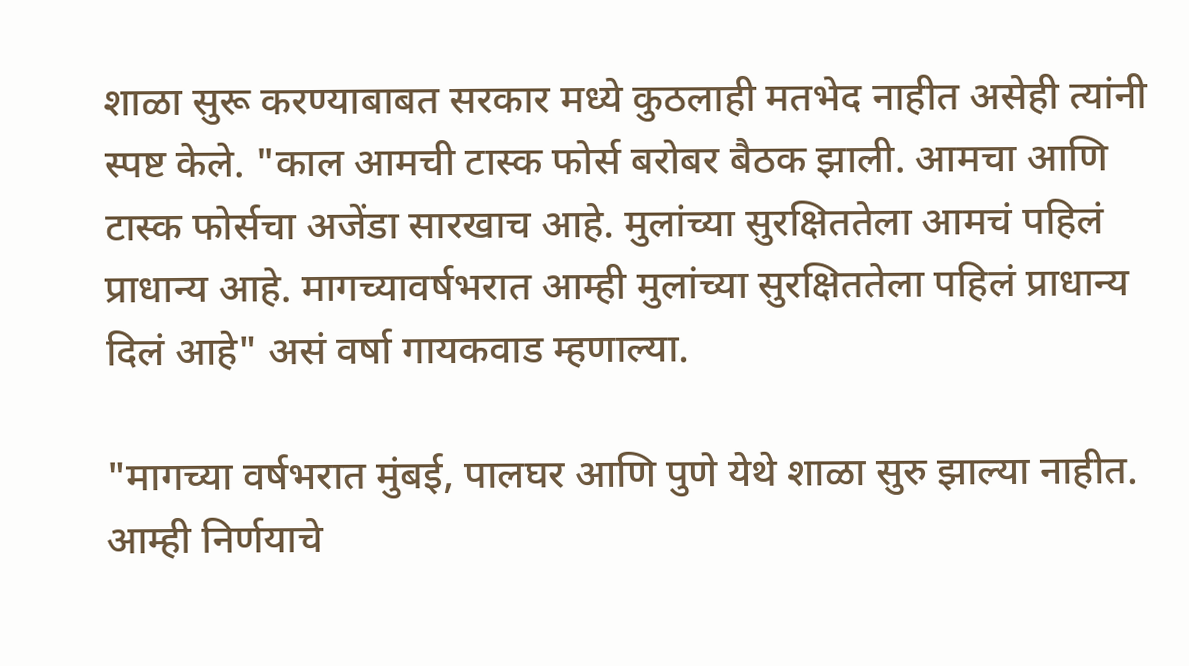शाळा सुरू करण्याबाबत सरकार मध्ये कुठलाही मतभेद नाहीत असेही त्यांनी स्पष्ट केले. "काल आमची टास्क फोर्स बरोबर बैठक झाली. आमचा आणि टास्क फोर्सचा अजेंडा सारखाच आहे. मुलांच्या सुरक्षिततेला आमचं पहिलं प्राधान्य आहे. मागच्यावर्षभरात आम्ही मुलांच्या सुरक्षिततेला पहिलं प्राधान्य दिलं आहे" असं वर्षा गायकवाड म्हणाल्या.

"मागच्या वर्षभरात मुंबई, पालघर आणि पुणे येथे शाळा सुरु झाल्या नाहीत. आम्ही निर्णयाचे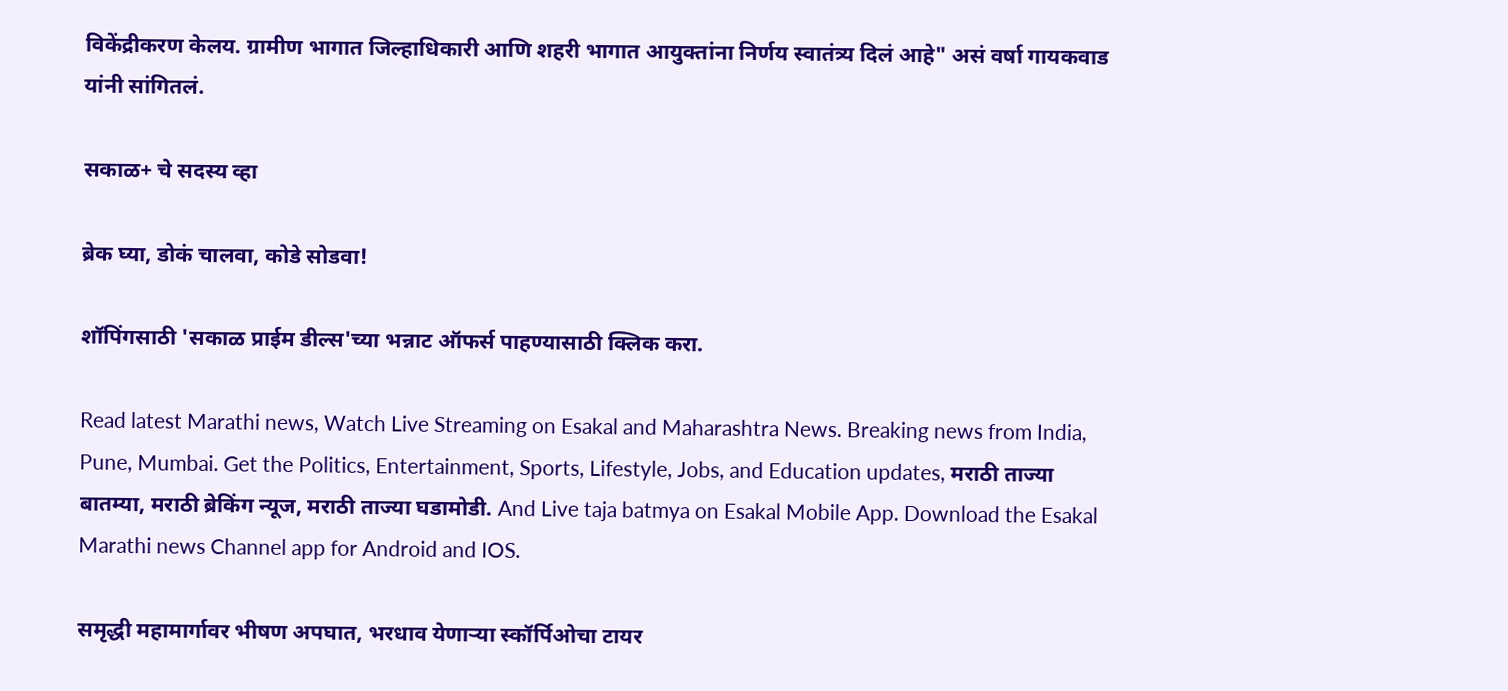विकेंद्रीकरण केलय. ग्रामीण भागात जिल्हाधिकारी आणि शहरी भागात आयुक्तांना निर्णय स्वातंत्र्य दिलं आहे" असं वर्षा गायकवाड यांनी सांगितलं.

सकाळ+ चे सदस्य व्हा

ब्रेक घ्या, डोकं चालवा, कोडे सोडवा!

शॉपिंगसाठी 'सकाळ प्राईम डील्स'च्या भन्नाट ऑफर्स पाहण्यासाठी क्लिक करा.

Read latest Marathi news, Watch Live Streaming on Esakal and Maharashtra News. Breaking news from India, Pune, Mumbai. Get the Politics, Entertainment, Sports, Lifestyle, Jobs, and Education updates, मराठी ताज्या बातम्या, मराठी ब्रेकिंग न्यूज, मराठी ताज्या घडामोडी. And Live taja batmya on Esakal Mobile App. Download the Esakal Marathi news Channel app for Android and IOS.

समृद्धी महामार्गावर भीषण अपघात, भरधाव येणाऱ्या स्कॉर्पिओचा टायर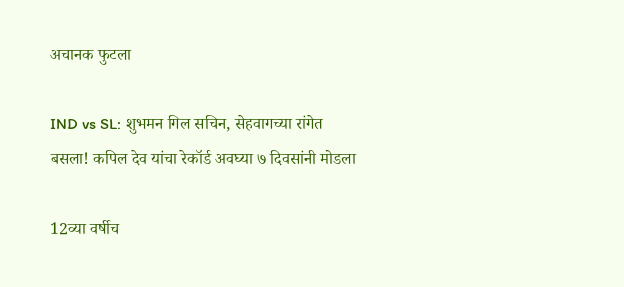अचानक फुटला

IND vs SL: शुभमन गिल सचिन, सेहवागच्या रांगेत बसला! कपिल देव यांचा रेकॉर्ड अवघ्या ७ दिवसांनी मोडला

12व्या वर्षीच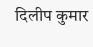दिलीप कुमार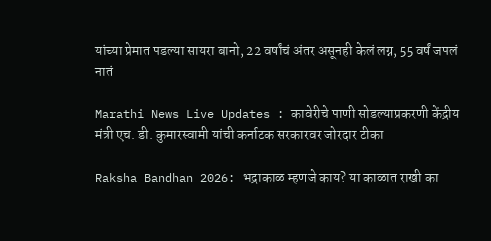यांच्या प्रेमात पडल्या सायरा बानो, 22 वर्षांचं अंतर असूनही केलं लग्न, 55 वर्षं जपलं नातं

Marathi News Live Updates : कावेरीचे पाणी सोडल्याप्रकरणी केंद्रीय मंत्री एच. डी. कुमारस्वामी यांची कर्नाटक सरकारवर जोरदार टीका

Raksha Bandhan 2026: भद्राकाळ म्हणजे काय? या काळात राखी का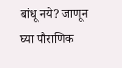बांधू नये? जाणून घ्या पौराणिक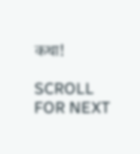कथा!

SCROLL FOR NEXT